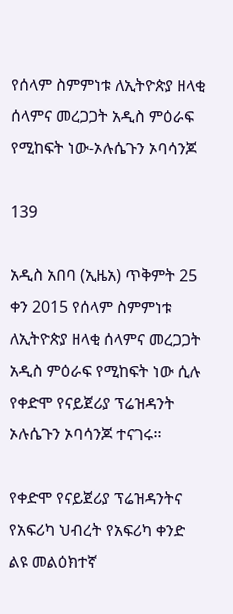የሰላም ስምምነቱ ለኢትዮጵያ ዘላቂ ሰላምና መረጋጋት አዲስ ምዕራፍ የሚከፍት ነው-ኦሉሴጉን ኦባሳንጆ

139

አዲስ አበባ (ኢዜአ) ጥቅምት 25 ቀን 2015 የሰላም ስምምነቱ ለኢትዮጵያ ዘላቂ ሰላምና መረጋጋት አዲስ ምዕራፍ የሚከፍት ነው ሲሉ የቀድሞ የናይጀሪያ ፕሬዝዳንት ኦሉሴጉን ኦባሳንጆ ተናገሩ፡፡

የቀድሞ የናይጀሪያ ፕሬዝዳንትና የአፍሪካ ህብረት የአፍሪካ ቀንድ ልዩ መልዕክተኛ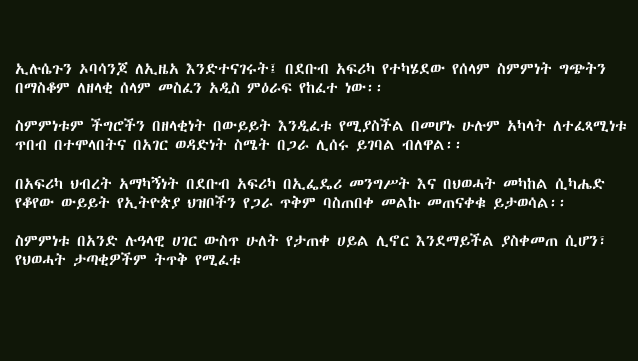ኢሉሴጉን ኦባሳንጆ ለኢዜአ እንድተናገሩት፤ በደቡብ አፍሪካ የተካሄደው የሰላም ስምምነት ግጭትን በማስቆም ለዘላቂ ሰላም መስፈን አዲስ ምዕራፍ የከፈተ ነው፡፡

ስምምነቱም ችግሮችን በዘላቂነት በውይይት እንዲፈቱ የሚያስችል በመሆኑ ሁሉም አካላት ለተፈጻሚነቱ ጥበብ በተሞላበትና በአገር ወዳድነት ስሜት በጋራ ሊሰሩ ይገባል ብለዋል፡፡

በአፍሪካ ህብረት አማካኝነት በደቡብ አፍሪካ በኢፌዴሪ መንግሥት እና በህወሓት መካከል ሲካሔድ የቆየው ውይይት የኢትዮጵያ ህዝቦችን የጋራ ጥቅም ባስጠበቀ መልኩ መጠናቀቁ ይታወሳል፡፡

ስምምነቱ በአንድ ሉዓላዊ ሀገር ውስጥ ሁለት የታጠቀ ሀይል ሊኖር እንደማይችል ያስቀመጠ ሲሆን፣ የህወሓት ታጣቂዎችም ትጥቅ የሚፈቱ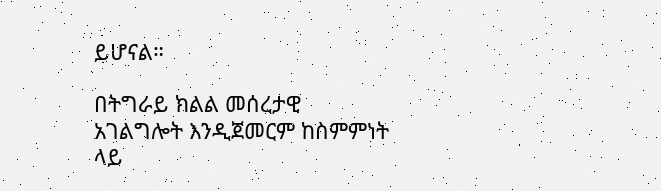ይሆናል።

በትግራይ ክልል መሰረታዊ አገልግሎት እንዲጀመርም ከስምምነት ላይ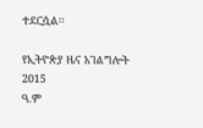ተደርሷል፡፡

የኢትዮጵያ ዜና አገልግሎት
2015
ዓ.ም